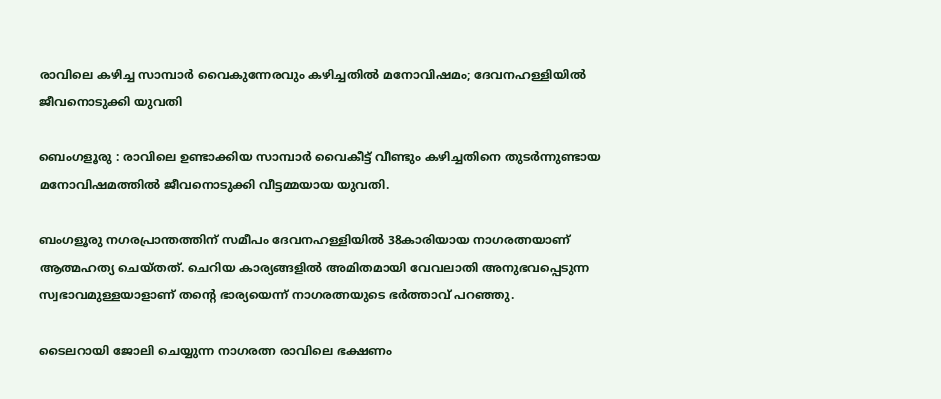രാവിലെ കഴിച്ച സാമ്പാർ വൈകുന്നേരവും കഴിച്ചതിൽ മനോവിഷമം; ദേവനഹള്ളിയിൽ ജീവനൊടുക്കി യുവതി

ബെംഗളൂരു : രാവിലെ ഉണ്ടാക്കിയ സാമ്പാർ വൈകീട്ട് വീണ്ടും കഴിച്ചതിനെ തുടർന്നുണ്ടായ മനോവിഷമത്തിൽ ജീവനൊടുക്കി വീട്ടമ്മയായ യുവതി.

ബംഗളൂരു നഗരപ്രാന്തത്തിന് സമീപം ദേവനഹള്ളിയിൽ 38കാരിയായ നാഗരത്നയാണ് ആത്മഹത്യ ചെയ്തത്. ചെറിയ കാര്യങ്ങളിൽ അമിതമായി വേവലാതി അനുഭവപ്പെടുന്ന സ്വഭാവമുള്ളയാളാണ് തൻ്റെ ഭാര്യയെന്ന് നാഗരത്നയുടെ ഭർത്താവ് പറഞ്ഞു.

ടൈലറായി ജോലി ചെയ്യുന്ന നാഗരത്ന രാവിലെ ഭക്ഷണം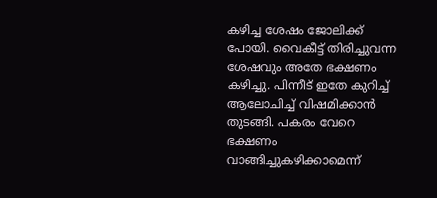കഴിച്ച ശേഷം ജോലിക്ക് പോയി. വൈകീട്ട് തിരിച്ചുവന്ന ശേഷവും അതേ ഭക്ഷണം കഴിച്ചു. പിന്നീട് ഇതേ കുറിച്ച് ആലോചിച്ച് വിഷമിക്കാൻ തുടങ്ങി. പകരം വേറെ ഭക്ഷണം വാങ്ങിച്ചുകഴിക്കാമെന്ന്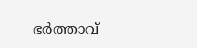ഭർത്താവ്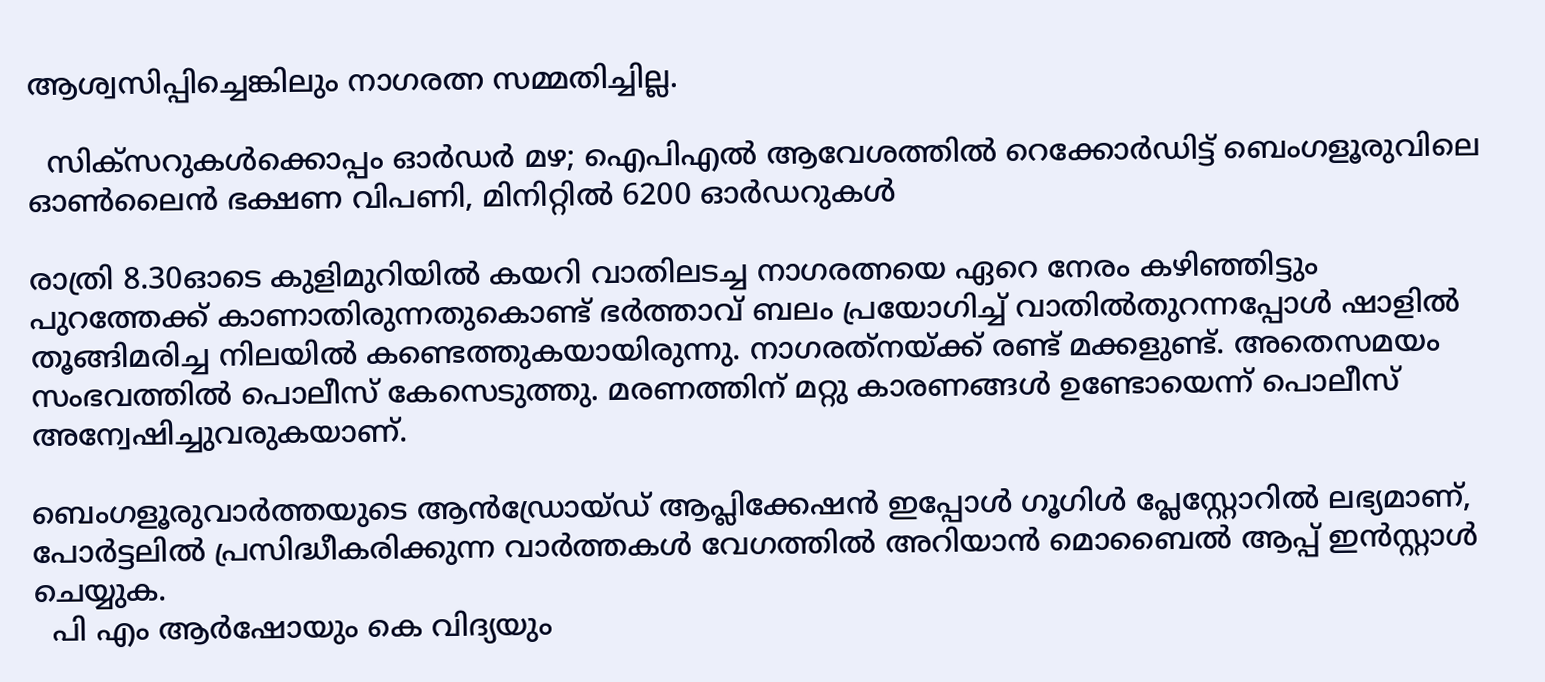ആശ്വസിപ്പിച്ചെങ്കിലും നാഗരത്ന സമ്മതിച്ചില്ല.

  സിക്സറുകൾക്കൊപ്പം ഓർഡർ മഴ; ഐപിഎൽ ആവേശത്തിൽ റെക്കോർഡിട്ട് ബെംഗളൂരുവിലെ ഓൺലൈൻ ഭക്ഷണ വിപണി, മിനിറ്റിൽ 6200 ഓർഡറുകൾ

രാത്രി 8.30ഓടെ കുളിമുറിയിൽ കയറി വാതിലടച്ച നാഗരത്നയെ ഏറെ നേരം കഴിഞ്ഞിട്ടും പുറത്തേക്ക് കാണാതിരുന്നതുകൊണ്ട് ഭർത്താവ് ബലം പ്രയോഗിച്ച് വാതിൽതുറന്നപ്പോൾ ഷാളിൽ തൂങ്ങിമരിച്ച നിലയിൽ കണ്ടെത്തുകയായിരുന്നു. നാഗരത്‌നയ്‌ക്ക്‌ രണ്ട് മക്കളുണ്ട്. അതെസമയം സംഭവത്തിൽ പൊലീസ് കേസെടുത്തു. മരണത്തിന് മറ്റു കാരണങ്ങൾ ഉണ്ടോയെന്ന് പൊലീസ് അന്വേഷിച്ചുവരുകയാണ്.

ബെംഗളൂരുവാർത്തയുടെ ആൻഡ്രോയ്ഡ് ആപ്ലിക്കേഷൻ ഇപ്പോൾ ഗൂഗിൾ പ്ലേസ്റ്റോറിൽ ലഭ്യമാണ്, പോർട്ടലിൽ പ്രസിദ്ധീകരിക്കുന്ന വാർത്തകൾ വേഗത്തിൽ അറിയാൻ മൊബൈൽ ആപ്പ് ഇൻസ്റ്റാൾ ചെയ്യുക.
  പി എം ആര്‍ഷോയും കെ വിദ്യയും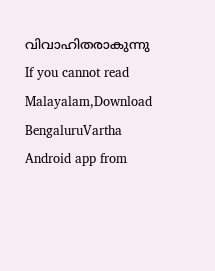വിവാഹിതരാകുന്നു
If you cannot read Malayalam,Download BengaluruVartha Android app from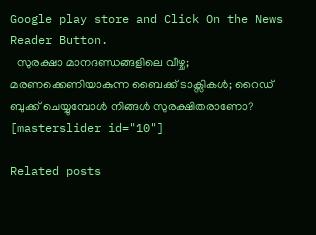Google play store and Click On the News Reader Button.
  സുരക്ഷാ മാനദണ്ഡങ്ങളിലെ വീഴ്ച; മരണക്കെണിയാകുന്ന ബൈക്ക് ടാക്സികൾ; റൈഡ് ബുക്ക് ചെയ്യുമ്പോൾ നിങ്ങൾ സുരക്ഷിതരാണോ?
[masterslider id="10"]

Related posts